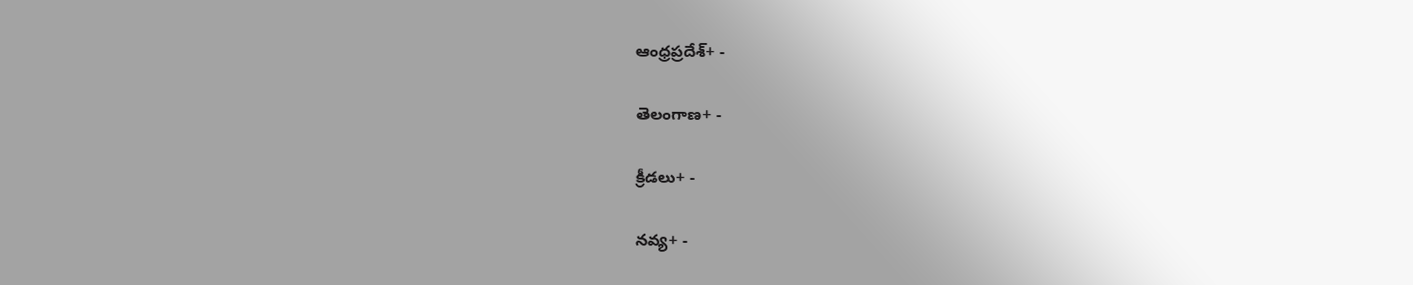ఆంధ్రప్రదేశ్+ -

తెలంగాణ+ -

క్రీడలు+ -

నవ్య+ -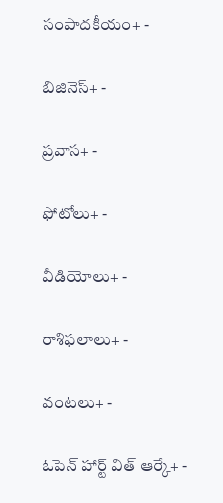సంపాదకీయం+ -

బిజినెస్+ -

ప్రవాస+ -

ఫోటోలు+ -

వీడియోలు+ -

రాశిఫలాలు+ -

వంటలు+ -

ఓపెన్ హార్ట్ విత్ ఆర్కే+ -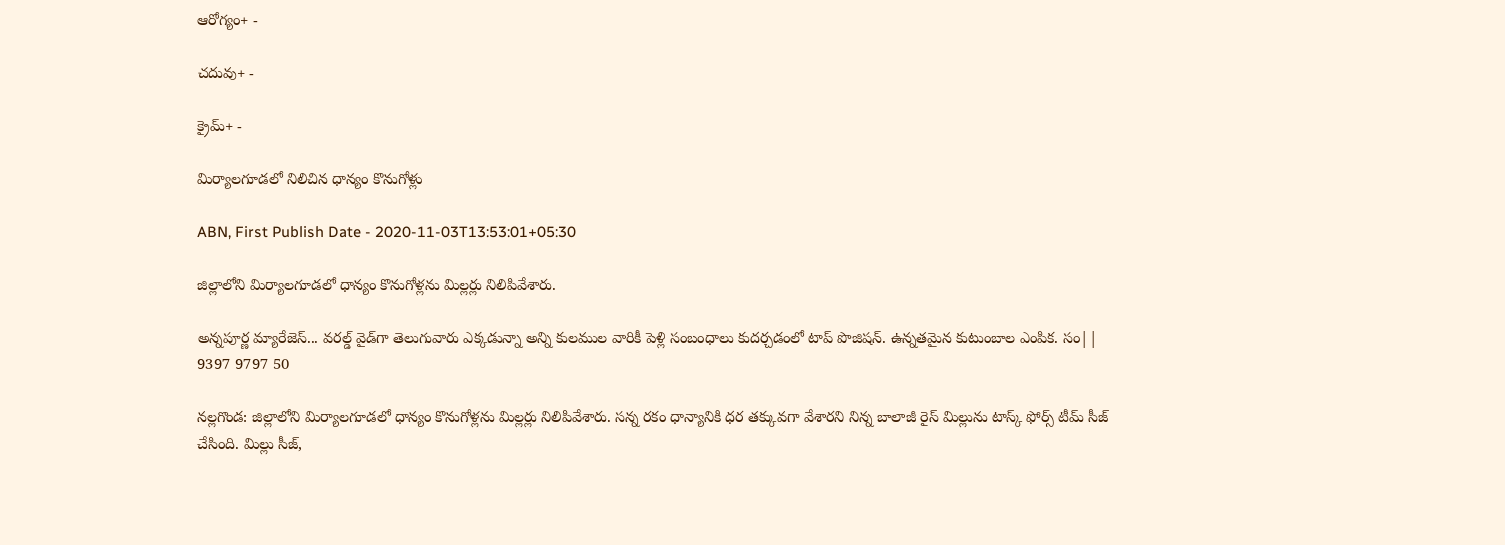ఆరోగ్యం+ -

చదువు+ -

క్రైమ్+ -

మిర్యాలగూడలో నిలిచిన ధాన్యం కొనుగోళ్లు

ABN, First Publish Date - 2020-11-03T13:53:01+05:30

జిల్లాలోని మిర్యాలగూడలో ధాన్యం కొనుగోళ్లను మిల్లర్లు నిలిపివేశారు.

అన్నపూర్ణ మ్యారేజెస్... వరల్డ్ వైడ్‌గా తెలుగువారు ఎక్కడున్నా అన్ని కులముల వారికీ పెళ్లి సంబంధాలు కుదర్చడంలో టాప్ పొజిషన్. ఉన్నతమైన కుటుంబాల ఎంపిక. సం|| 9397 9797 50

నల్లగొండ: జిల్లాలోని మిర్యాలగూడలో ధాన్యం కొనుగోళ్లను మిల్లర్లు నిలిపివేశారు. సన్న రకం ధాన్యానికి ధర తక్కువగా వేశారని నిన్న బాలాజీ రైస్ మిల్లును టాస్క్ ఫోర్స్ టీమ్ సీజ్ చేసింది. మిల్లు సీజ్,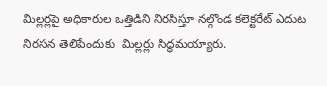మిల్లర్లపై అధికారుల ఒత్తిడిని నిరసిస్తూ నల్గొండ కలెక్టరేట్ ఎదుట నిరసన తెలిపేందుకు  మిల్లర్లు సిద్ధమయ్యారు.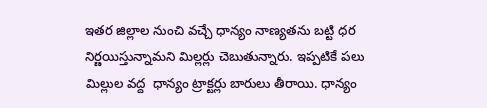ఇతర జిల్లాల నుంచి వచ్చే ధాన్యం నాణ్యతను బట్టి ధర నిర్ణయిస్తున్నామని మిల్లర్లు చెబుతున్నారు. ఇప్పటికే పలు మిల్లుల వద్ద  ధాన్యం ట్రాక్టర్లు బారులు తీరాయి. ధాన్యం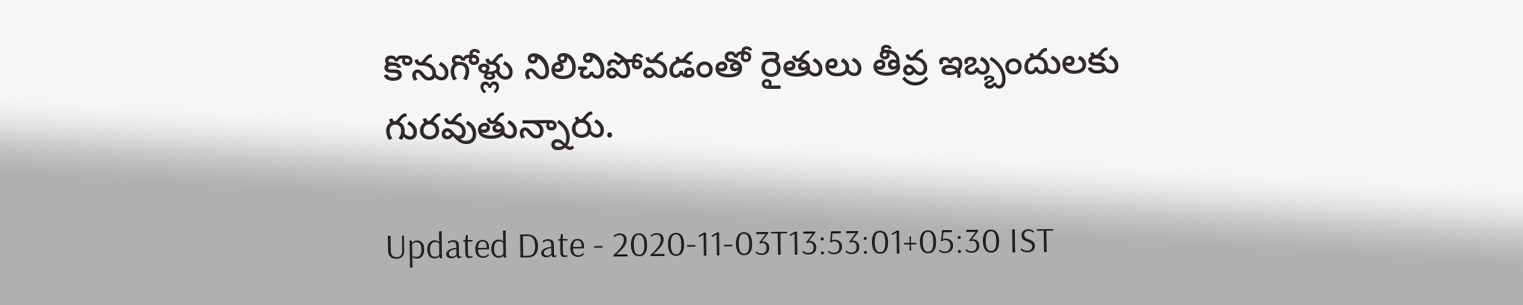కొనుగోళ్లు నిలిచిపోవడంతో రైతులు తీవ్ర ఇబ్బందులకు గురవుతున్నారు.

Updated Date - 2020-11-03T13:53:01+05:30 IST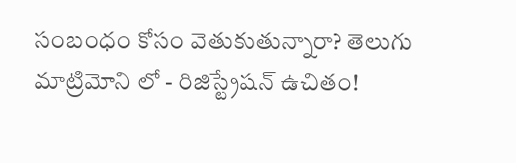సంబంధం కోసం వెతుకుతున్నారా? తెలుగు మాట్రిమోని లో - రిజిస్ట్రేషన్ ఉచితం!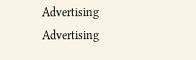Advertising
Advertising